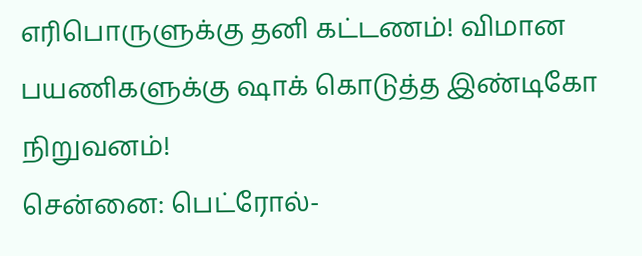எரிபொருளுக்கு தனி கட்டணம்! விமான பயணிகளுக்கு ஷாக் கொடுத்த இண்டிகோ நிறுவனம்!
சென்னை: பெட்ரோல்-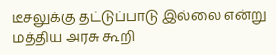டீசலுக்கு தட்டுப்பாடு இல்லை என்று மத்திய அரசு கூறி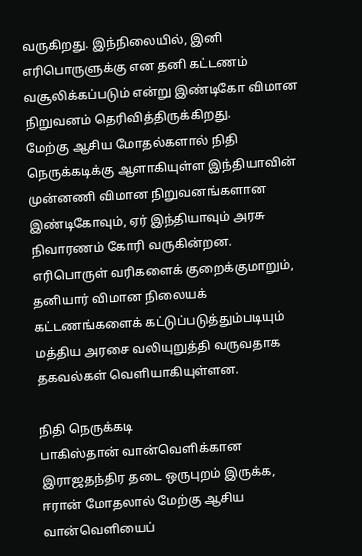வருகிறது. இந்நிலையில், இனி எரிபொருளுக்கு என தனி கட்டணம் வசூலிக்கப்படும் என்று இண்டிகோ விமான நிறுவனம் தெரிவித்திருக்கிறது.
மேற்கு ஆசிய மோதல்களால் நிதி நெருக்கடிக்கு ஆளாகியுள்ள இந்தியாவின் முன்னணி விமான நிறுவனங்களான இண்டிகோவும், ஏர் இந்தியாவும் அரசு நிவாரணம் கோரி வருகின்றன. எரிபொருள் வரிகளைக் குறைக்குமாறும், தனியார் விமான நிலையக் கட்டணங்களைக் கட்டுப்படுத்தும்படியும் மத்திய அரசை வலியுறுத்தி வருவதாக தகவல்கள் வெளியாகியுள்ளன.

நிதி நெருக்கடி
பாகிஸ்தான் வான்வெளிக்கான இராஜதந்திர தடை ஒருபுறம் இருக்க, ஈரான் மோதலால் மேற்கு ஆசிய வான்வெளியைப்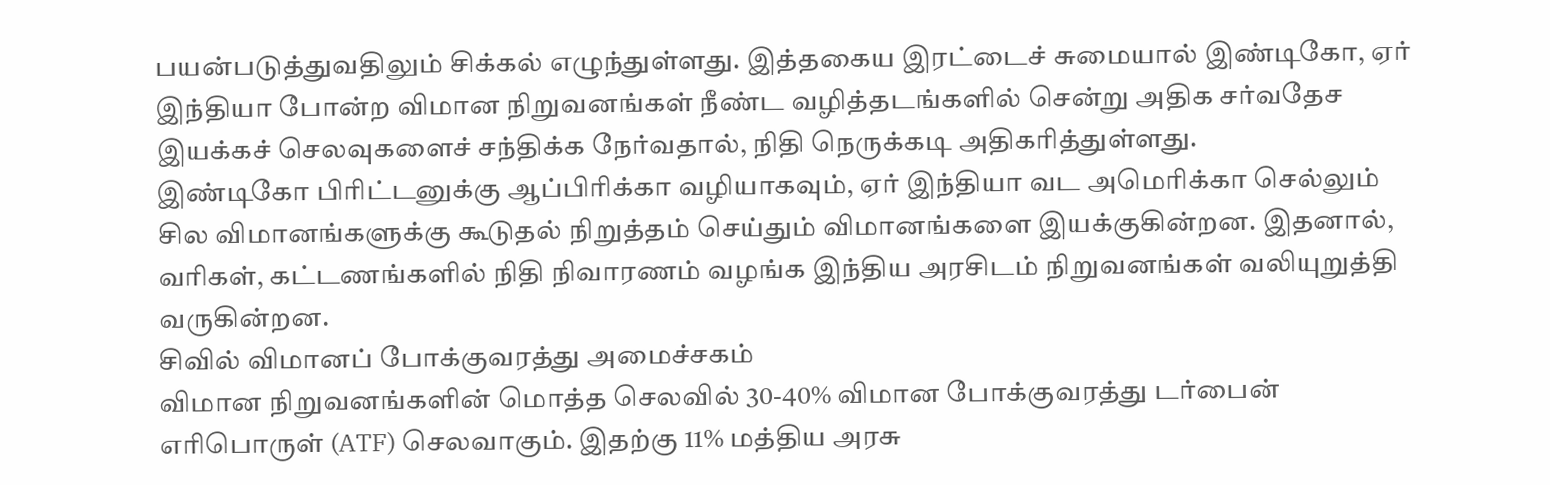பயன்படுத்துவதிலும் சிக்கல் எழுந்துள்ளது. இத்தகைய இரட்டைச் சுமையால் இண்டிகோ, ஏர் இந்தியா போன்ற விமான நிறுவனங்கள் நீண்ட வழித்தடங்களில் சென்று அதிக சர்வதேச இயக்கச் செலவுகளைச் சந்திக்க நேர்வதால், நிதி நெருக்கடி அதிகரித்துள்ளது.
இண்டிகோ பிரிட்டனுக்கு ஆப்பிரிக்கா வழியாகவும், ஏர் இந்தியா வட அமெரிக்கா செல்லும் சில விமானங்களுக்கு கூடுதல் நிறுத்தம் செய்தும் விமானங்களை இயக்குகின்றன. இதனால், வரிகள், கட்டணங்களில் நிதி நிவாரணம் வழங்க இந்திய அரசிடம் நிறுவனங்கள் வலியுறுத்தி வருகின்றன.
சிவில் விமானப் போக்குவரத்து அமைச்சகம்
விமான நிறுவனங்களின் மொத்த செலவில் 30-40% விமான போக்குவரத்து டர்பைன் எரிபொருள் (ATF) செலவாகும். இதற்கு 11% மத்திய அரசு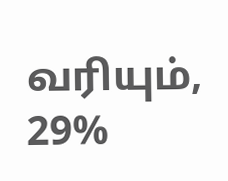வரியும், 29%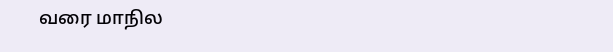வரை மாநில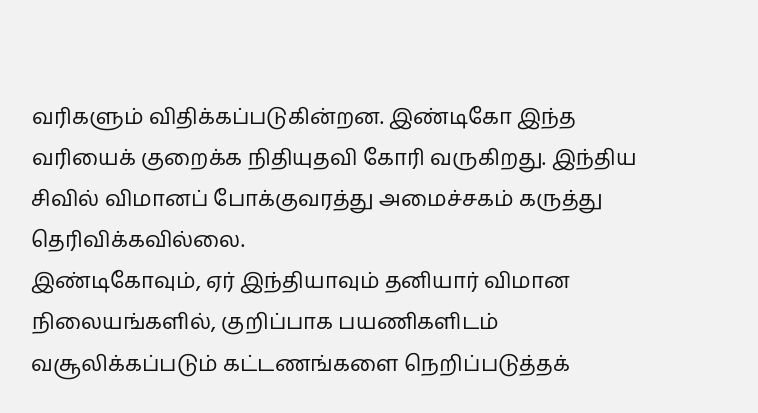வரிகளும் விதிக்கப்படுகின்றன. இண்டிகோ இந்த வரியைக் குறைக்க நிதியுதவி கோரி வருகிறது. இந்திய சிவில் விமானப் போக்குவரத்து அமைச்சகம் கருத்து தெரிவிக்கவில்லை.
இண்டிகோவும், ஏர் இந்தியாவும் தனியார் விமான நிலையங்களில், குறிப்பாக பயணிகளிடம் வசூலிக்கப்படும் கட்டணங்களை நெறிப்படுத்தக்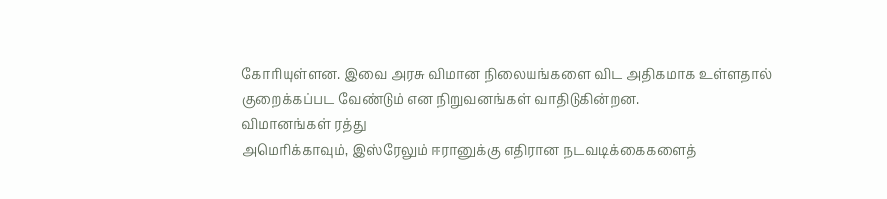கோரியுள்ளன. இவை அரசு விமான நிலையங்களை விட அதிகமாக உள்ளதால் குறைக்கப்பட வேண்டும் என நிறுவனங்கள் வாதிடுகின்றன.
விமானங்கள் ரத்து
அமெரிக்காவும், இஸ்ரேலும் ஈரானுக்கு எதிரான நடவடிக்கைகளைத்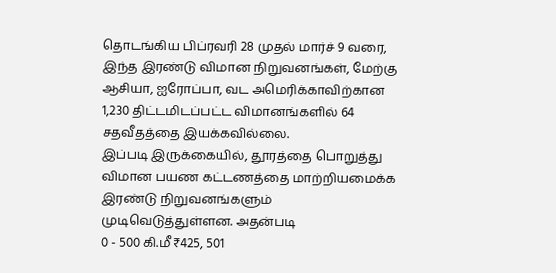தொடங்கிய பிப்ரவரி 28 முதல் மார்ச் 9 வரை, இந்த இரண்டு விமான நிறுவனங்கள், மேற்கு ஆசியா, ஐரோப்பா, வட அமெரிக்காவிற்கான 1,230 திட்டமிடப்பட்ட விமானங்களில் 64 சதவீதத்தை இயக்கவில்லை.
இப்படி இருக்கையில், தூரத்தை பொறுத்து விமான பயண கட்டணத்தை மாற்றியமைக்க இரண்டு நிறுவனங்களும் முடிவெடுத்துள்ளன. அதன்படி
0 - 500 கி.மீ₹425, 501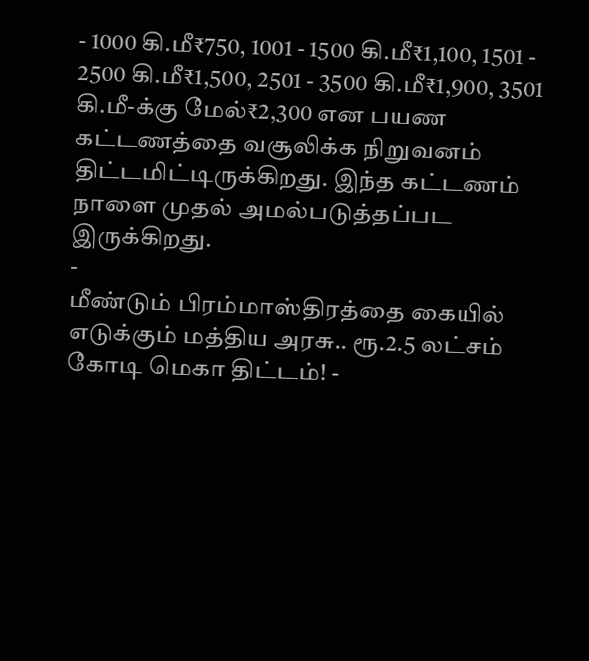- 1000 கி.மீ₹750, 1001 - 1500 கி.மீ₹1,100, 1501 - 2500 கி.மீ₹1,500, 2501 - 3500 கி.மீ₹1,900, 3501 கி.மீ-க்கு மேல்₹2,300 என பயண கட்டணத்தை வசூலிக்க நிறுவனம் திட்டமிட்டிருக்கிறது. இந்த கட்டணம் நாளை முதல் அமல்படுத்தப்பட இருக்கிறது.
-
மீண்டும் பிரம்மாஸ்திரத்தை கையில் எடுக்கும் மத்திய அரசு.. ரூ.2.5 லட்சம் கோடி மெகா திட்டம்! -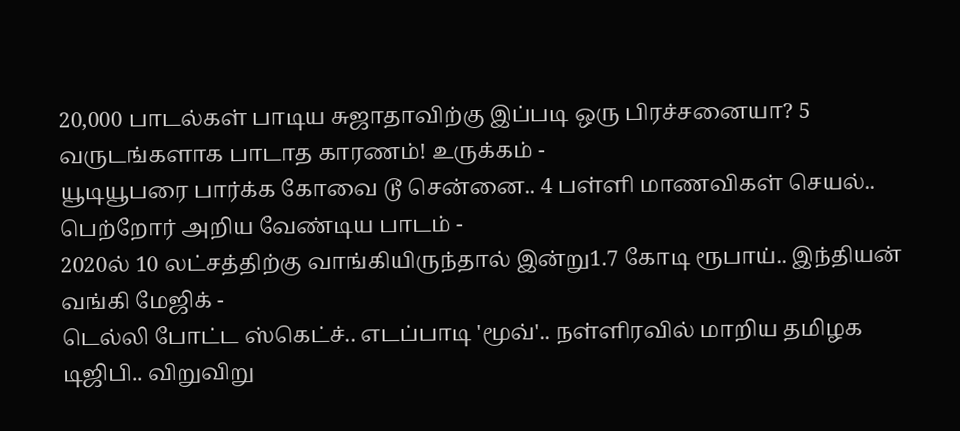20,000 பாடல்கள் பாடிய சுஜாதாவிற்கு இப்படி ஒரு பிரச்சனையா? 5 வருடங்களாக பாடாத காரணம்! உருக்கம் -
யூடியூபரை பார்க்க கோவை டூ சென்னை.. 4 பள்ளி மாணவிகள் செயல்.. பெற்றோர் அறிய வேண்டிய பாடம் -
2020ல் 10 லட்சத்திற்கு வாங்கியிருந்தால் இன்று1.7 கோடி ரூபாய்.. இந்தியன் வங்கி மேஜிக் -
டெல்லி போட்ட ஸ்கெட்ச்.. எடப்பாடி 'மூவ்'.. நள்ளிரவில் மாறிய தமிழக டிஜிபி.. விறுவிறு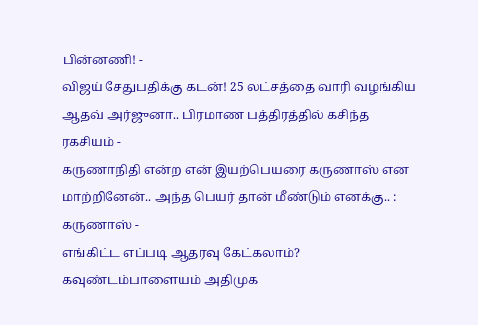பின்னணி! -
விஜய் சேதுபதிக்கு கடன்! 25 லட்சத்தை வாரி வழங்கிய ஆதவ் அர்ஜுனா.. பிரமாண பத்திரத்தில் கசிந்த ரகசியம் -
கருணாநிதி என்ற என் இயற்பெயரை கருணாஸ் என மாற்றினேன்.. அந்த பெயர் தான் மீண்டும் எனக்கு.. : கருணாஸ் -
எங்கிட்ட எப்படி ஆதரவு கேட்கலாம்? கவுண்டம்பாளையம் அதிமுக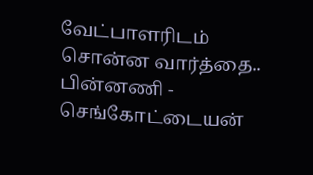வேட்பாளரிடம் சொன்ன வார்த்தை.. பின்னணி -
செங்கோட்டையன்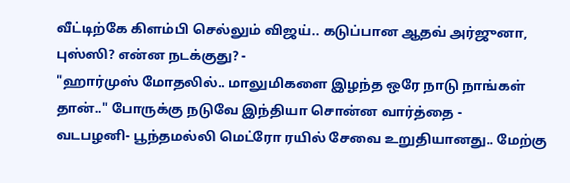வீட்டிற்கே கிளம்பி செல்லும் விஜய்.. கடுப்பான ஆதவ் அர்ஜுனா, புஸ்ஸி? என்ன நடக்குது? -
"ஹார்முஸ் மோதலில்.. மாலுமிகளை இழந்த ஒரே நாடு நாங்கள் தான்.." போருக்கு நடுவே இந்தியா சொன்ன வார்த்தை -
வடபழனி- பூந்தமல்லி மெட்ரோ ரயில் சேவை உறுதியானது.. மேற்கு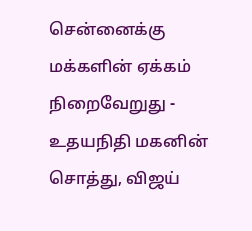சென்னைக்கு மக்களின் ஏக்கம் நிறைவேறுது -
உதயநிதி மகனின் சொத்து, விஜய்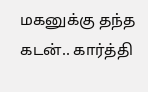மகனுக்கு தந்த கடன்.. கார்த்தி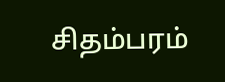சிதம்பரம்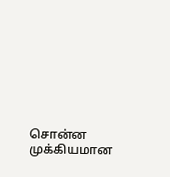சொன்ன முக்கியமான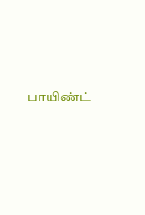பாயிண்ட்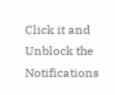Click it and Unblock the Notifications